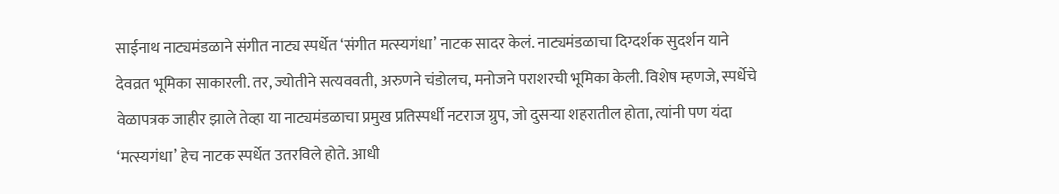साईनाथ नाट्यमंडळाने संगीत नाट्य स्पर्धेत ‘संगीत मत्स्यगंधा’ नाटक सादर केलं. नाट्यमंडळाचा दिग्दर्शक सुदर्शन याने देवव्रत भूमिका साकारली. तर, ज्योतीने सत्यववती, अरुणने चंडोलच, मनोजने पराशरची भूमिका केली. विशेष म्हणजे, स्पर्धेचे वेळापत्रक जाहीर झाले तेव्हा या नाट्यमंडळाचा प्रमुख प्रतिस्पर्धी नटराज ग्रुप, जो दुसऱ्या शहरातील होता, त्यांनी पण यंदा ‘मत्स्यगंधा’ हेच नाटक स्पर्धेत उतरविले होते. आधी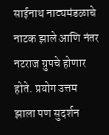साईनाथ नाट्यमंडळाचे नाटक झाले आणि नंतर नटराज ग्रुपचे होणार होते. प्रयोग उत्तम झाला पण सुदर्शन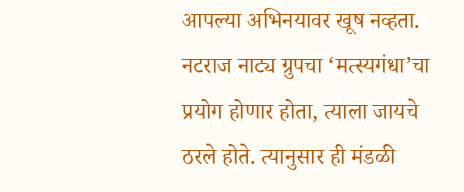आपल्या अभिनयावर खूष नव्हता.
नटराज नाट्य ग्रुपचा ‘मत्स्यगंधा’चा प्रयोग होणार होता, त्याला जायचे ठरले होते. त्यानुसार ही मंडळी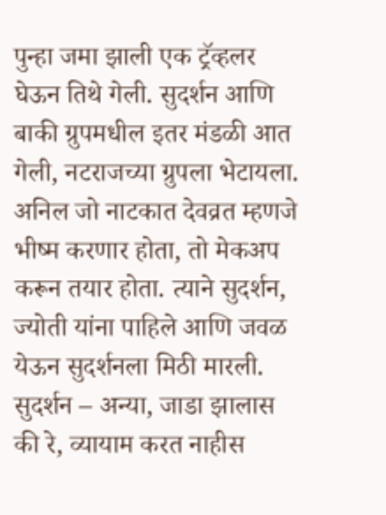पुन्हा जमा झाली एक ट्रॅव्हलर घेऊन तिथे गेली. सुदर्शन आणि बाकी ग्रुपमधील इतर मंडळी आत गेली, नटराजच्या ग्रुपला भेटायला. अनिल जो नाटकात देवव्रत म्हणजे भीष्म करणार होता, तो मेकअप करून तयार होता. त्याने सुदर्शन, ज्योती यांना पाहिले आणि जवळ येऊन सुदर्शनला मिठी मारली.
सुदर्शन – अन्या, जाडा झालास की रे, व्यायाम करत नाहीस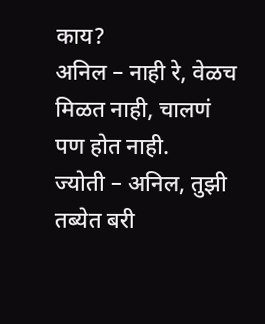काय?
अनिल – नाही रे, वेळच मिळत नाही, चालणं पण होत नाही.
ज्योती – अनिल, तुझी तब्येत बरी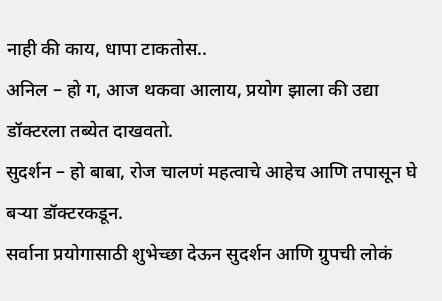नाही की काय, धापा टाकतोस..
अनिल – हो ग, आज थकवा आलाय, प्रयोग झाला की उद्या डॉक्टरला तब्येत दाखवतो.
सुदर्शन – हो बाबा, रोज चालणं महत्वाचे आहेच आणि तपासून घे बऱ्या डॉक्टरकडून.
सर्वाना प्रयोगासाठी शुभेच्छा देऊन सुदर्शन आणि ग्रुपची लोकं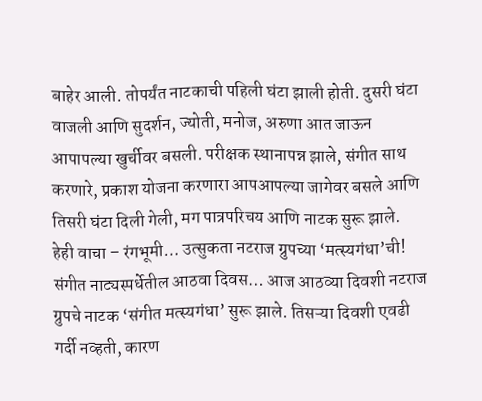बाहेर आली. तोपर्यंत नाटकाची पहिली घंटा झाली होती. दुसरी घंटा वाजली आणि सुदर्शन, ज्योती, मनोज, अरुणा आत जाऊन आपापल्या खुर्चीवर बसली. परीक्षक स्थानापन्न झाले, संगीत साथ करणारे, प्रकाश योजना करणारा आपआपल्या जागेवर बसले आणि तिसरी घंटा दिली गेली, मग पात्रपरिचय आणि नाटक सुरू झाले.
हेही वाचा – रंगभूमी… उत्सुकता नटराज ग्रुपच्या ‘मत्स्यगंधा’ची!
संगीत नाट्यस्पर्धेतील आठवा दिवस… आज आठव्या दिवशी नटराज ग्रुपचे नाटक ‘संगीत मत्स्यगंधा’ सुरू झाले. तिसऱ्या दिवशी एवढी गर्दी नव्हती, कारण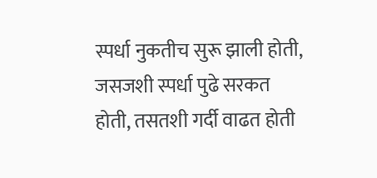स्पर्धा नुकतीच सुरू झाली होती, जसजशी स्पर्धा पुढे सरकत होती, तसतशी गर्दी वाढत होती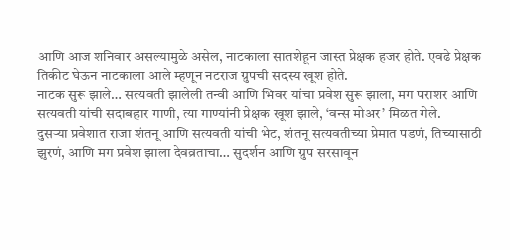आणि आज शनिवार असल्यामुळे असेल, नाटकाला सातशेहून जास्त प्रेक्षक हजर होते. एवढे प्रेक्षक तिकीट घेऊन नाटकाला आले म्हणून नटराज ग्रुपची सदस्य खूश होते.
नाटक सुरू झाले… सत्यवती झालेली तन्वी आणि भिवर यांचा प्रवेश सुरू झाला, मग पराशर आणि सत्यवती यांची सदाबहार गाणी, त्या गाण्यांनी प्रेक्षक खूश झाले, ‘वन्स मोअर’ मिळत गेले.
दुसऱ्या प्रवेशात राजा शंतनू आणि सत्यवती यांची भेट, शंतनू सत्यवतीच्या प्रेमात पडणं, तिच्यासाठी झुरणं, आणि मग प्रवेश झाला देवव्रताचा… सुदर्शन आणि ग्रुप सरसावून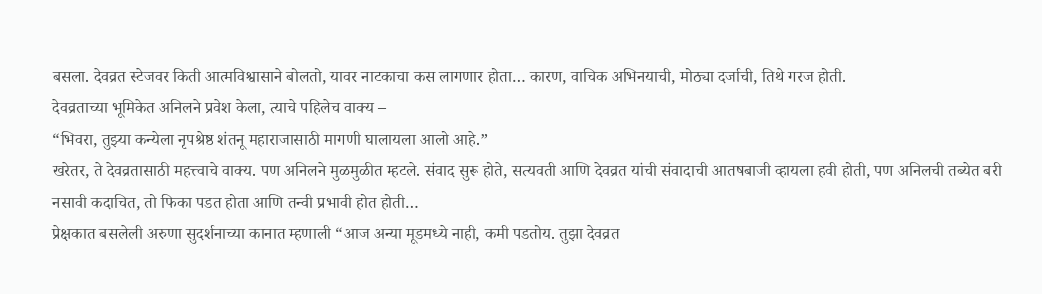बसला. देवव्रत स्टेजवर किती आत्मविश्वासाने बोलतो, यावर नाटकाचा कस लागणार होता… कारण, वाचिक अभिनयाची, मोठ्या दर्जाची, तिथे गरज होती.
देवव्रताच्या भूमिकेत अनिलने प्रवेश केला, त्याचे पहिलेच वाक्य –
“भिवरा, तुझ्या कन्येला नृपश्रेष्ठ शंतनू महाराजासाठी मागणी घालायला आलो आहे.”
खरेतर, ते देवव्रतासाठी महत्त्वाचे वाक्य. पण अनिलने मुळमुळीत म्हटले. संवाद सुरू होते, सत्यवती आणि देवव्रत यांची संवादाची आतषबाजी व्हायला हवी होती, पण अनिलची तब्येत बरी नसावी कदाचित, तो फिका पडत होता आणि तन्वी प्रभावी होत होती…
प्रेक्षकात बसलेली अरुणा सुदर्शनाच्या कानात म्हणाली “आज अन्या मूडमध्ये नाही, कमी पडतोय. तुझा देवव्रत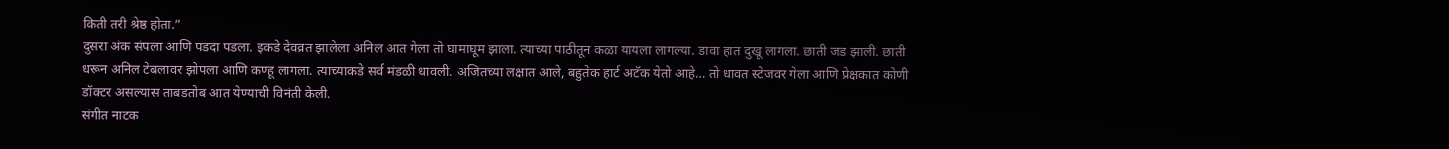किती तरी श्रेष्ठ होता.”
दुसरा अंक संपला आणि पडदा पडला. इकडे देवव्रत झालेला अनिल आत गेला तो घामाघूम झाला. त्याच्या पाठीतून कळा यायला लागल्या. डावा हात दुखू लागला. छाती जड झाली. छाती धरून अनिल टेबलावर झोपला आणि कण्हू लागला. त्याच्याकडे सर्व मंडळी धावली. अजितच्या लक्षात आले, बहुतेक हार्ट अटॅक येतो आहे… तो धावत स्टेजवर गेला आणि प्रेक्षकात कोणी डॉक्टर असल्यास ताबडतोब आत येण्याची विनंती केली.
संगीत नाटक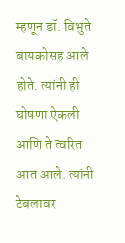म्हणून डॉ. विभुते बायकोसह आले होते. त्यांनी ही घोषणा ऐकली आणि ते त्वरित आत आले. त्यांनी टेबलावर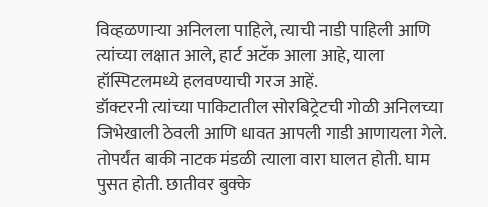विव्हळणाऱ्या अनिलला पाहिले, त्याची नाडी पाहिली आणि त्यांच्या लक्षात आले, हार्ट अटॅक आला आहे, याला हॉस्पिटलमध्ये हलवण्याची गरज आहें.
डॉक्टरनी त्यांच्या पाकिटातील सोरबिट्रेटची गोळी अनिलच्या जिभेखाली ठेवली आणि धावत आपली गाडी आणायला गेले. तोपर्यंत बाकी नाटक मंडळी त्याला वारा घालत होती. घाम पुसत होती. छातीवर बुक्के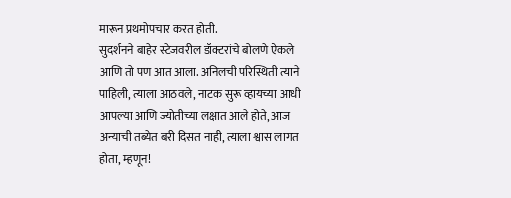मारून प्रथमोपचार करत होती.
सुदर्शनने बाहेर स्टेजवरील डॉक्टरांचे बोलणे ऐकले आणि तो पण आत आला. अनिलची परिस्थिती त्याने पाहिली, त्याला आठवले, नाटक सुरू व्हायच्या आधी आपल्या आणि ज्योतीच्या लक्षात आले होते, आज अन्याची तब्येत बरी दिसत नाही, त्याला श्वास लागत होता, म्हणून!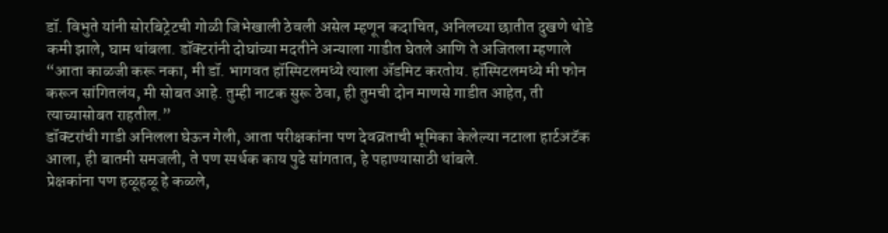डॉ. विभुते यांनी सोरबिट्रेटची गोळी जिभेखाली ठेवली असेल म्हणून कदाचित, अनिलच्या छातीत दुखणे थोडे कमी झाले, घाम थांबला. डॉक्टरांनी दोघांच्या मदतीने अन्याला गाडीत घेतले आणि ते अजितला म्हणाले “आता काळजी करू नका, मी डॉ. भागवत हॉस्पिटलमध्ये त्याला ॲडमिट करतोय. हॉस्पिटलमध्ये मी फोन करून सांगितलंय, मी सोबत आहे. तुम्ही नाटक सुरू ठेवा, ही तुमची दोन माणसे गाडीत आहेत, ती त्याच्यासोबत राहतील.”
डॉक्टरांची गाडी अनिलला घेऊन गेली, आता परीक्षकांना पण देवव्रताची भूमिका केलेल्या नटाला हार्टअटॅक आला, ही बातमी समजली, ते पण स्पर्धक काय पुढे सांगतात, हे पहाण्यासाठी थांबले.
प्रेक्षकांना पण हळूहळू हे कळले,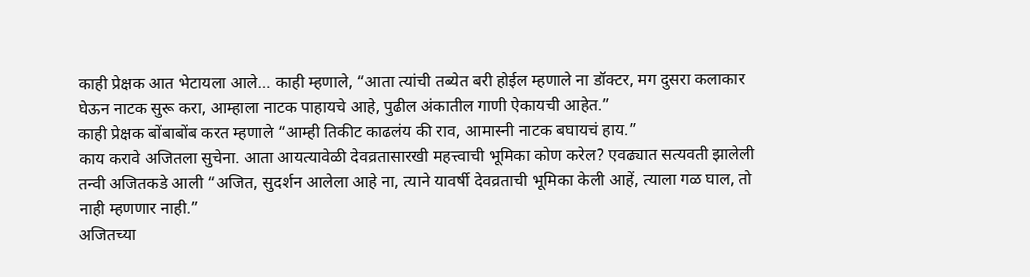काही प्रेक्षक आत भेटायला आले… काही म्हणाले, “आता त्यांची तब्येत बरी होईल म्हणाले ना डॉक्टर, मग दुसरा कलाकार घेऊन नाटक सुरू करा, आम्हाला नाटक पाहायचे आहे, पुढील अंकातील गाणी ऐकायची आहेत.”
काही प्रेक्षक बोंबाबोंब करत म्हणाले “आम्ही तिकीट काढलंय की राव, आमास्नी नाटक बघायचं हाय.”
काय करावे अजितला सुचेना. आता आयत्यावेळी देवव्रतासारखी महत्त्वाची भूमिका कोण करेल? एवढ्यात सत्यवती झालेली तन्वी अजितकडे आली “अजित, सुदर्शन आलेला आहे ना, त्याने यावर्षी देवव्रताची भूमिका केली आहें, त्याला गळ घाल, तो नाही म्हणणार नाही.”
अजितच्या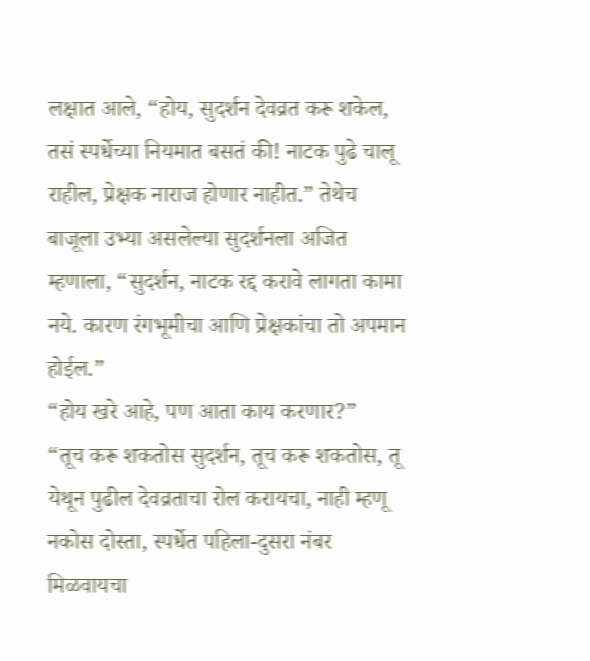लक्षात आले, “होय, सुदर्शन देवव्रत करू शकेल, तसं स्पर्धेच्या नियमात बसतं की! नाटक पुढे चालू राहील, प्रेक्षक नाराज होणार नाहीत.” तेथेच बाजूला उभ्या असलेल्या सुदर्शनला अजित म्हणाला, “सुदर्शन, नाटक रद्द करावे लागता कामा नये. कारण रंगभूमीचा आणि प्रेक्षकांचा तो अपमान होईल.”
“होय खरे आहे, पण आता काय करणार?”
“तूच करू शकतोस सुदर्शन, तूच करू शकतोस, तू येथून पुढील देवव्रताचा रोल करायचा, नाही म्हणू नकोस दोस्ता, स्पर्धेत पहिला-दुसरा नंबर मिळवायचा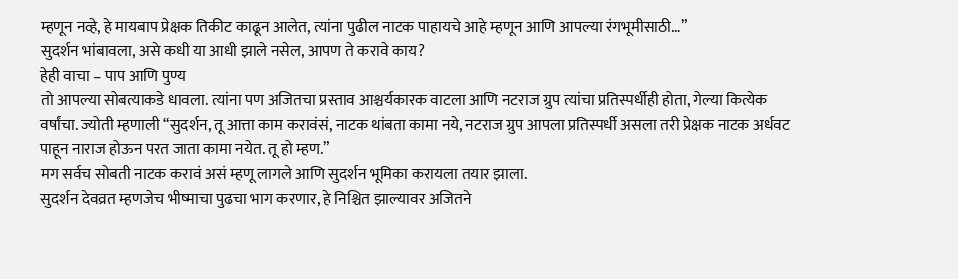म्हणून नव्हे, हे मायबाप प्रेक्षक तिकीट काढून आलेत, त्यांना पुढील नाटक पाहायचे आहे म्हणून आणि आपल्या रंगभूमीसाठी…”
सुदर्शन भांबावला, असे कधी या आधी झाले नसेल, आपण ते करावे काय?
हेही वाचा – पाप आणि पुण्य
तो आपल्या सोबत्याकडे धावला. त्यांना पण अजितचा प्रस्ताव आश्चर्यकारक वाटला आणि नटराज ग्रुप त्यांचा प्रतिस्पर्धीही होता, गेल्या कित्येक वर्षांचा. ज्योती म्हणाली “सुदर्शन, तू आत्ता काम करावंसं, नाटक थांबता कामा नये, नटराज ग्रुप आपला प्रतिस्पर्धी असला तरी प्रेक्षक नाटक अर्धवट पाहून नाराज होऊन परत जाता कामा नयेत. तू हो म्हण.”
मग सर्वच सोबती नाटक करावं असं म्हणू लागले आणि सुदर्शन भूमिका करायला तयार झाला.
सुदर्शन देवव्रत म्हणजेच भीष्माचा पुढचा भाग करणार, हे निश्चित झाल्यावर अजितने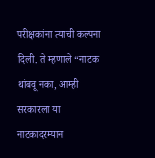परीक्षकांना त्याची कल्पना दिली. ते म्हणाले “नाटक थांबवू नका, आम्ही सरकारला या नाटकादरम्यान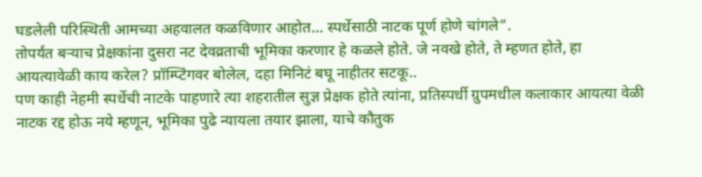घडलेली परिस्थिती आमच्या अहवालत कळविणार आहोत… स्पर्धेसाठी नाटक पूर्ण होणे चांगले”.
तोपर्यंत बऱ्याच प्रेक्षकांना दुसरा नट देवव्रताची भूमिका करणार हे कळले होते. जे नवखे होते, ते म्हणत होते, हा आयत्यावेळी काय करेल? प्रॉम्प्टिंगवर बोलेल, दहा मिनिटं बघू नाहीतर सटकू..
पण काही नेहमी स्पर्धेची नाटके पाहणारे त्या शहरातील सुज्ञ प्रेक्षक होते त्यांना, प्रतिस्पर्धी ग्रुपमधील कलाकार आयत्या वेळी नाटक रद्द होऊ नये म्हणून, भूमिका पुढे न्यायला तयार झाला, याचे कौतुक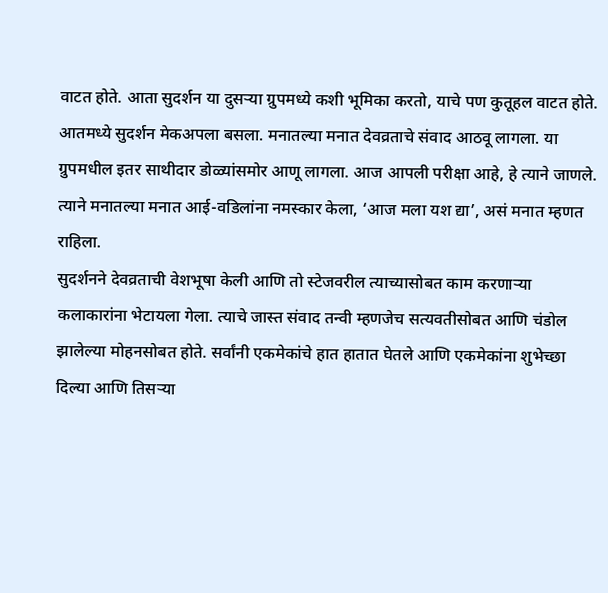वाटत होते. आता सुदर्शन या दुसऱ्या ग्रुपमध्ये कशी भूमिका करतो, याचे पण कुतूहल वाटत होते.
आतमध्ये सुदर्शन मेकअपला बसला. मनातल्या मनात देवव्रताचे संवाद आठवू लागला. या ग्रुपमधील इतर साथीदार डोळ्यांसमोर आणू लागला. आज आपली परीक्षा आहे, हे त्याने जाणले. त्याने मनातल्या मनात आई-वडिलांना नमस्कार केला, ‘आज मला यश द्या’, असं मनात म्हणत राहिला.
सुदर्शनने देवव्रताची वेशभूषा केली आणि तो स्टेजवरील त्याच्यासोबत काम करणाऱ्या कलाकारांना भेटायला गेला. त्याचे जास्त संवाद तन्वी म्हणजेच सत्यवतीसोबत आणि चंडोल झालेल्या मोहनसोबत होते. सर्वांनी एकमेकांचे हात हातात घेतले आणि एकमेकांना शुभेच्छा दिल्या आणि तिसऱ्या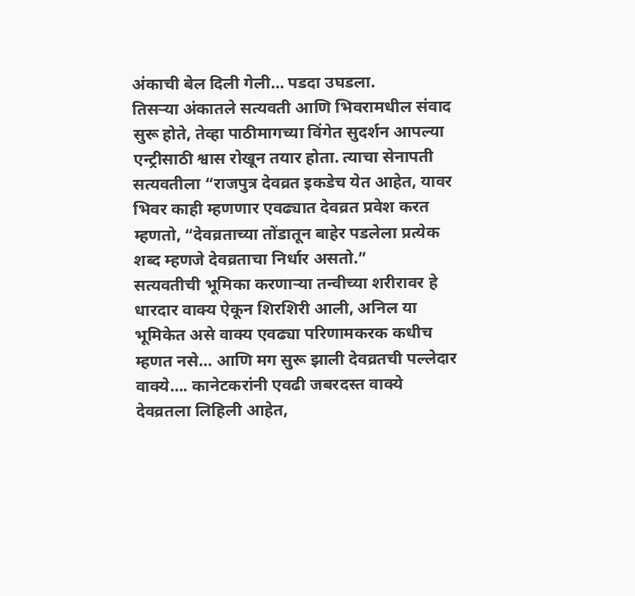अंकाची बेल दिली गेली… पडदा उघडला.
तिसऱ्या अंकातले सत्यवती आणि भिवरामधील संवाद सुरू होते, तेव्हा पाठीमागच्या विंगेत सुदर्शन आपल्या एन्ट्रीसाठी श्वास रोखून तयार होता. त्याचा सेनापती सत्यवतीला “राजपुत्र देवव्रत इकडेच येत आहेत, यावर भिवर काही म्हणणार एवढ्यात देवव्रत प्रवेश करत म्हणतो, “देवव्रताच्या तोंडातून बाहेर पडलेला प्रत्येक शब्द म्हणजे देवव्रताचा निर्धार असतो.”
सत्यवतीची भूमिका करणाऱ्या तन्वीच्या शरीरावर हे धारदार वाक्य ऐकून शिरशिरी आली, अनिल या भूमिकेत असे वाक्य एवढ्या परिणामकरक कधीच म्हणत नसे… आणि मग सुरू झाली देवव्रतची पल्लेदार वाक्ये…. कानेटकरांनी एवढी जबरदस्त वाक्ये देवव्रतला लिहिली आहेत,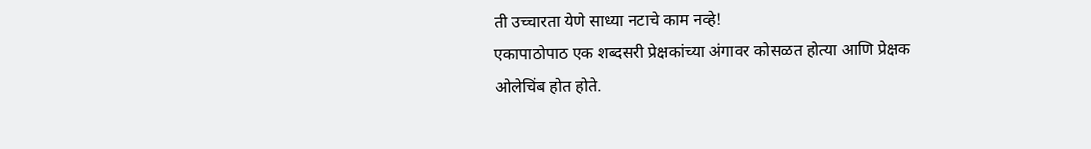ती उच्चारता येणे साध्या नटाचे काम नव्हे!
एकापाठोपाठ एक शब्दसरी प्रेक्षकांच्या अंगावर कोसळत होत्या आणि प्रेक्षक ओलेचिंब होत होते.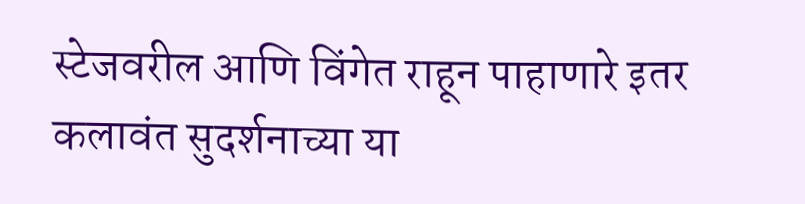स्टेजवरील आणि विंगेत राहून पाहाणारे इतर कलावंत सुदर्शनाच्या या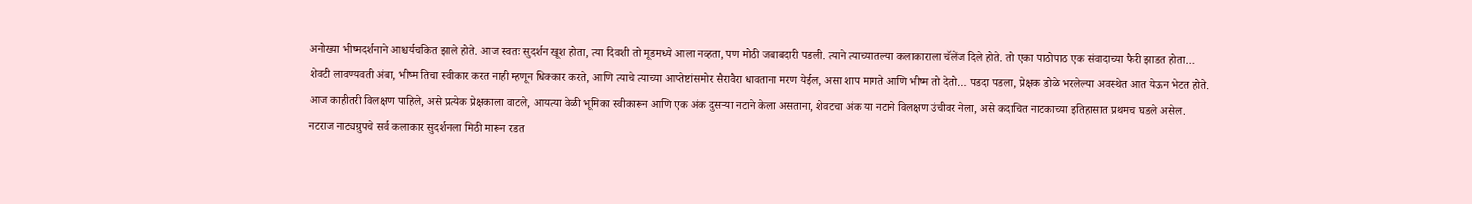अनोख्या भीष्मदर्शनाने आश्चर्यचकित झाले होते. आज स्वतः सुदर्शन खूश होता, त्या दिवशी तो मूडमध्ये आला नव्हता, पण मोठी जबाबदारी पडली. त्याने त्याच्यातल्या कलाकाराला चॅलेंज दिले होते. तो एका पाठोपाठ एक संवादाच्या फैरी झाडत होता…
शेवटी लावण्यवती अंबा, भीष्म तिचा स्वीकार करत नाही म्हणून धिक्कार करते, आणि त्याचे त्याच्या आप्तेष्टांसमोर सैरावैरा धावताना मरण येईल, असा शाप मागते आणि भीष्म तो देतो… पडदा पडला, प्रेक्षक डोळे भरलेल्या अवस्थेत आत येऊन भेटत होते.
आज काहीतरी विलक्षण पाहिले, असे प्रत्येक प्रेक्षकाला वाटले, आयत्या वेळी भूमिका स्वीकारून आणि एक अंक दुसऱ्या नटाने केला असताना, शेवटचा अंक या नटाने विलक्षण उंचीवर नेला, असे कदाचित नाटकाच्या इतिहासात प्रथमच घडले असेल.
नटराज नाट्यग्रुपचे सर्व कलाकार सुदर्शनला मिठी मारून रडत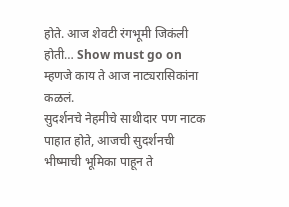होते. आज शेवटी रंगभूमी जिकंली होती… Show must go on म्हणजे काय ते आज नाट्यरासिकांना कळलं.
सुदर्शनचे नेहमीचे साथीदार पण नाटक पाहात होते, आजची सुदर्शनची भीष्माची भूमिका पाहून ते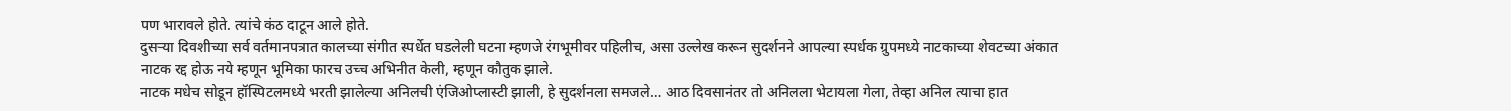पण भारावले होते. त्यांचे कंठ दाटून आले होते.
दुसऱ्या दिवशीच्या सर्व वर्तमानपत्रात कालच्या संगीत स्पर्धेत घडलेली घटना म्हणजे रंगभूमीवर पहिलीच, असा उल्लेख करून सुदर्शनने आपल्या स्पर्धक ग्रुपमध्ये नाटकाच्या शेवटच्या अंकात नाटक रद्द होऊ नये म्हणून भूमिका फारच उच्च अभिनीत केली, म्हणून कौतुक झाले.
नाटक मधेच सोडून हॉस्पिटलमध्ये भरती झालेल्या अनिलची एंजिओप्लास्टी झाली, हे सुदर्शनला समजले… आठ दिवसानंतर तो अनिलला भेटायला गेला, तेव्हा अनिल त्याचा हात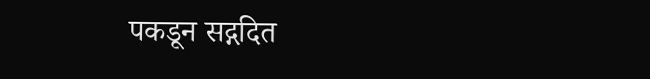पकडून सद्गदित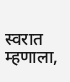स्वरात म्हणाला,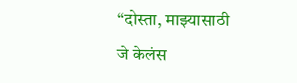“दोस्ता, माझ्यासाठी जे केलंस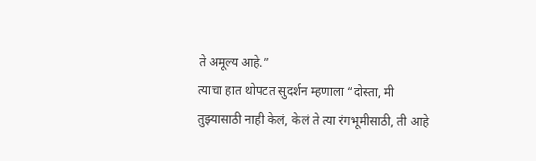ते अमूल्य आहे.”
त्याचा हात थोपटत सुदर्शन म्हणाला “दोस्ता, मी तुझ्यासाठी नाही केलं, केलं ते त्या रंगभूमीसाठी, ती आहे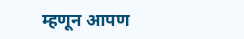म्हणून आपण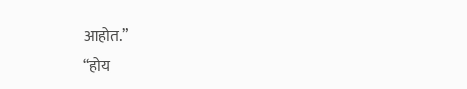आहोत.”
“होय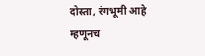दोस्ता, रंगभूमी आहे म्हणूनच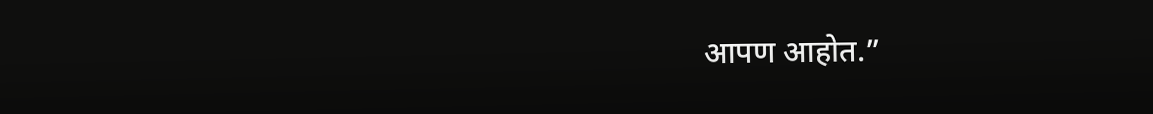आपण आहोत.”